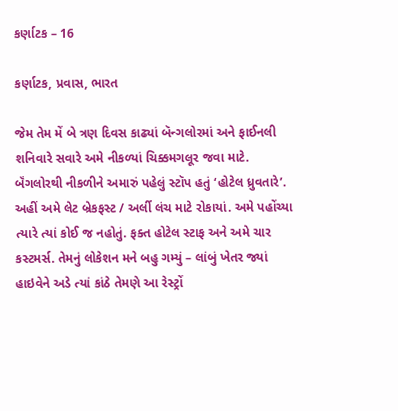કર્ણાટક – 16

કર્ણાટક, પ્રવાસ, ભારત

જેમ તેમ મેં બે ત્રણ દિવસ કાઢ્યાં બૅન્ગલોરમાં અને ફાઈનલી શનિવારે સવારે અમે નીકળ્યાં ચિક્કમગલૂર જવા માટે. બૅંગલોરથી નીકળીને અમારું પહેલું સ્ટૉપ હતું ‘હોટેલ ધ્રુવતારે’. અહીં અમે લેટ બ્રેકફસ્ટ / અર્લી લંચ માટે રોકાયાં. અમે પહોંચ્યા ત્યારે ત્યાં કોઈ જ નહોતું. ફક્ત હોટેલ સ્ટાફ અને અમે ચાર કસ્ટમર્સ. તેમનું લોકેશન મને બહુ ગમ્યું – લાંબું ખેતર જ્યાં હાઇવેને અડે ત્યાં કાંઠે તેમણે આ રેસ્ટ્રોં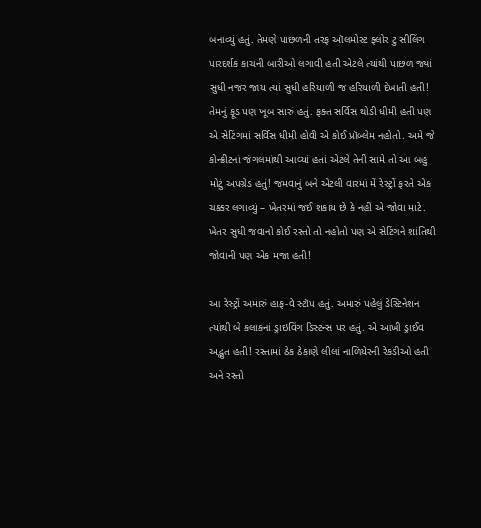બનાવ્યું હતું. તેમણે પાછળની તરફ ઑલમોસ્ટ ફ્લોર ટુ સીલિંગ પારદર્શક કાચની બારીઓ લગાવી હતી એટલે ત્યાંથી પાછળ જ્યાં સુધી નજર જાય ત્યાં સુધી હરિયાળી જ હરિયાળી દેખાતી હતી! તેમનું ફૂડ પણ ખૂબ સારું હતું. ફક્ત સર્વિસ થોડી ધીમી હતી પણ એ સેટિંગમાં સર્વિસ ધીમી હોવી એ કોઈ પ્રૉબ્લેમ નહોતો. અમે જે કોન્ક્રીટનાં જંગલમાંથી આવ્યાં હતાં એટલે તેની સામે તો આ બહુ મોટું અપગ્રેડ હતું! જમવાનું બને એટલી વારમાં મેં રેસ્ટ્રોં ફરતે એક ચક્કર લગાવ્યું – ખેતરમાં જઈ શકાય છે કે નહીં એ જોવા માટે. ખેતર સુધી જવાનો કોઈ રસ્તો તો નહોતો પણ એ સેટિંગને શાંતિથી જોવાની પણ એક મજા હતી!

આ રેસ્ટ્રોં અમારું હાફ-વે સ્ટૉપ હતું. અમારું પહેલું ડેસ્ટિનેશન ત્યાંથી બે કલાકનાં ડ્રાઇવિંગ ડિસ્ટન્સ પર હતું. એ આખી ડ્રાઈવ અદ્ભુત હતી! રસ્તામાં ઠેક ઠેકાણે લીલાં નાળિયેરની રેકડીઓ હતી અને રસ્તો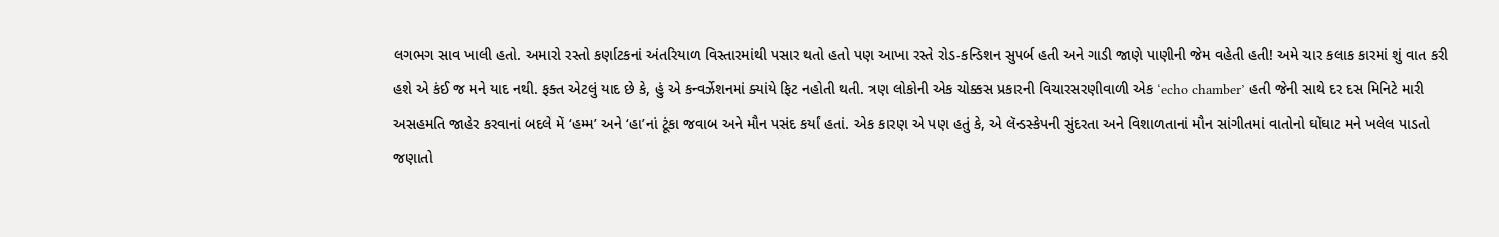લગભગ સાવ ખાલી હતો. અમારો રસ્તો કર્ણાટકનાં અંતરિયાળ વિસ્તારમાંથી પસાર થતો હતો પણ આખા રસ્તે રોડ-કન્ડિશન સુપર્બ હતી અને ગાડી જાણે પાણીની જેમ વહેતી હતી! અમે ચાર કલાક કારમાં શું વાત કરી હશે એ કંઈ જ મને યાદ નથી. ફક્ત એટલું યાદ છે કે, હું એ કન્વર્ઝેશનમાં ક્યાંયે ફિટ નહોતી થતી. ત્રણ લોકોની એક ચોક્કસ પ્રકારની વિચારસરણીવાળી એક ‘echo chamber’ હતી જેની સાથે દર દસ મિનિટે મારી અસહમતિ જાહેર કરવાનાં બદલે મેં ‘હમ્મ’ અને ‘હા’નાં ટૂંકા જવાબ અને મૌન પસંદ કર્યાં હતાં. એક કારણ એ પણ હતું કે, એ લૅન્ડસ્કેપની સુંદરતા અને વિશાળતાનાં મૌન સાંગીતમાં વાતોનો ઘોંઘાટ મને ખલેલ પાડતો જણાતો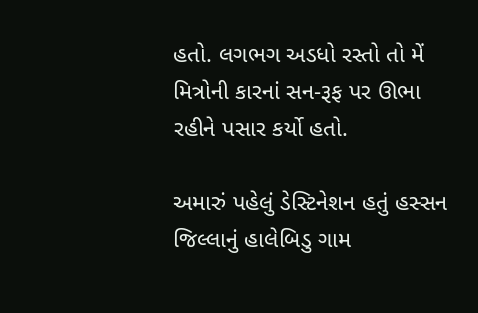હતો. લગભગ અડધો રસ્તો તો મેં મિત્રોની કારનાં સન-રૂફ પર ઊભા રહીને પસાર કર્યો હતો.

અમારું પહેલું ડેસ્ટિનેશન હતું હસ્સન જિલ્લાનું હાલેબિડુ ગામ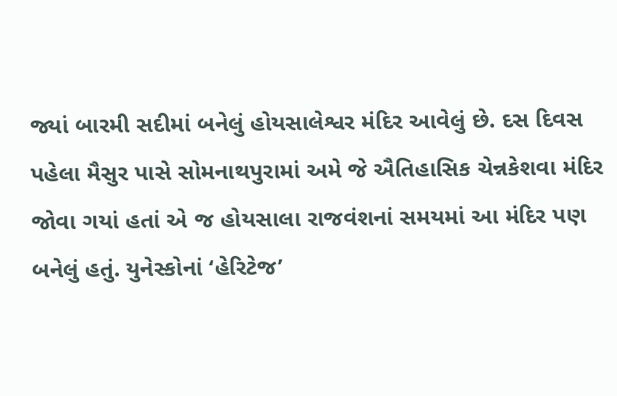જ્યાં બારમી સદીમાં બનેલું હોયસાલેશ્વર મંદિર આવેલું છે. દસ દિવસ પહેલા મૈસુર પાસે સોમનાથપુરામાં અમે જે ઐતિહાસિક ચેન્નકેશવા મંદિર જોવા ગયાં હતાં એ જ હોયસાલા રાજવંશનાં સમયમાં આ મંદિર પણ બનેલું હતું. યુનેસ્કોનાં ‘હેરિટેજ’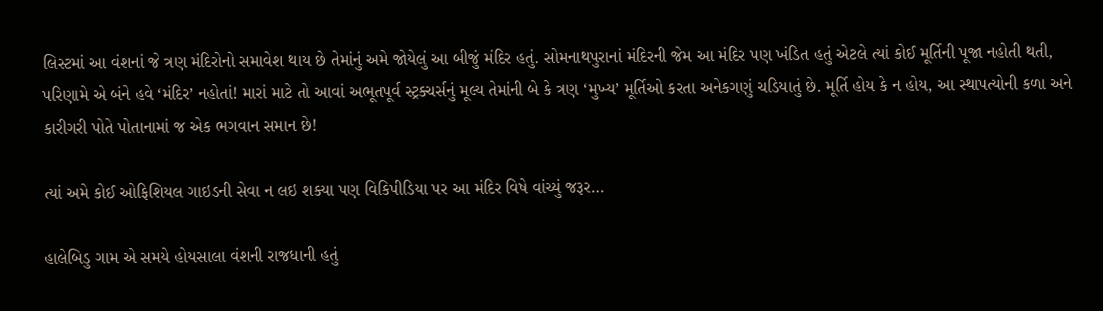લિસ્ટમાં આ વંશનાં જે ત્રણ મંદિરોનો સમાવેશ થાય છે તેમાંનું અમે જોયેલું આ બીજું મંદિર હતું. સોમનાથપુરાનાં મંદિરની જેમ આ મંદિર પણ ખંડિત હતું એટલે ત્યાં કોઈ મૂર્તિની પૂજા નહોતી થતી, પરિણામે એ બંને હવે ‘મંદિર’ નહોતાં! મારાં માટે તો આવાં અભૂતપૂર્વ સ્ટ્રક્ચર્સનું મૂલ્ય તેમાંની બે કે ત્રણ ‘મુખ્ય’ મૂર્તિઓ કરતા અનેકગણું ચડિયાતું છે. મૂર્તિ હોય કે ન હોય, આ સ્થાપત્યોની કળા અને કારીગરી પોતે પોતાનામાં જ એક ભગવાન સમાન છે!

ત્યાં અમે કોઈ ઓફિશિયલ ગાઇડની સેવા ન લઇ શક્યા પણ વિકિપીડિયા પર આ મંદિર વિષે વાંચ્યું જરૂર…

હાલેબિડુ ગામ એ સમયે હોયસાલા વંશની રાજધાની હતું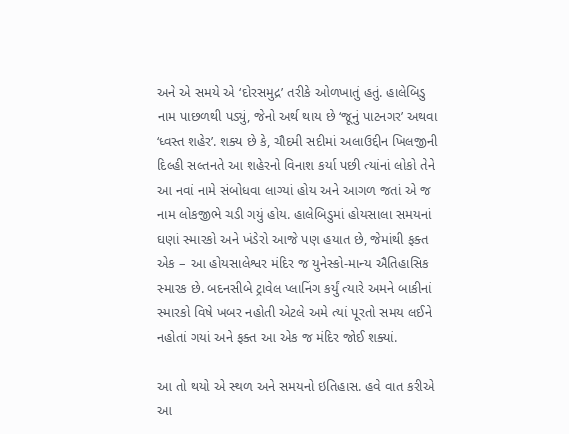અને એ સમયે એ ‘દોરસમુદ્ર’ તરીકે ઓળખાતું હતું. હાલેબિડુ નામ પાછળથી પડ્યું, જેનો અર્થ થાય છે ‘જૂનું પાટનગર’ અથવા ‘ધ્વસ્ત શહેર’. શક્ય છે કે, ચૌદમી સદીમાં અલાઉદ્દીન ખિલજીની દિલ્હી સલ્તનતે આ શહેરનો વિનાશ કર્યા પછી ત્યાંનાં લોકો તેને આ નવાં નામે સંબોધવા લાગ્યાં હોય અને આગળ જતાં એ જ નામ લોકજીભે ચડી ગયું હોય. હાલેબિડુમાં હોયસાલા સમયનાં ઘણાં સ્મારકો અને ખંડેરો આજે પણ હયાત છે, જેમાંથી ફક્ત એક – આ હોયસાલેશ્વર મંદિર જ યુનેસ્કો-માન્ય ઐતિહાસિક સ્મારક છે. બદનસીબે ટ્રાવેલ પ્લાનિંગ કર્યું ત્યારે અમને બાકીનાં સ્મારકો વિષે ખબર નહોતી એટલે અમે ત્યાં પૂરતો સમય લઈને નહોતાં ગયાં અને ફક્ત આ એક જ મંદિર જોઈ શક્યાં.

આ તો થયો એ સ્થળ અને સમયનો ઇતિહાસ. હવે વાત કરીએ આ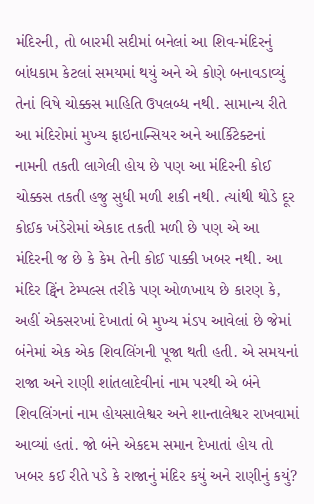મંદિરની, તો બારમી સદીમાં બનેલાં આ શિવ-મંદિરનું બાંધકામ કેટલાં સમયમાં થયું અને એ કોણે બનાવડાવ્યું તેનાં વિષે ચોક્કસ માહિતિ ઉપલબ્ધ નથી. સામાન્ય રીતે આ મંદિરોમાં મુખ્ય ફાઇનાન્સિયર અને આર્કિટેક્ટનાં નામની તકતી લાગેલી હોય છે પણ આ મંદિરની કોઈ ચોક્કસ તકતી હજુ સુધી મળી શકી નથી. ત્યાંથી થોડે દૂર કોઈક ખંડેરોમાં એકાદ તકતી મળી છે પણ એ આ મંદિરની જ છે કે કેમ તેની કોઈ પાક્કી ખબર નથી. આ મંદિર ટ્વિંન ટેમ્પલ્સ તરીકે પણ ઓળખાય છે કારણ કે, અહીં એકસરખાં દેખાતાં બે મુખ્ય મંડપ આવેલાં છે જેમાં બંનેમાં એક એક શિવલિંગની પૂજા થતી હતી. એ સમયનાં રાજા અને રાણી શાંતલાદેવીનાં નામ પરથી એ બંને શિવલિંગનાં નામ હોયસાલેશ્વર અને શાન્તાલેશ્વર રાખવામાં આવ્યાં હતાં. જો બંને એકદમ સમાન દેખાતાં હોય તો ખબર કઈ રીતે પડે કે રાજાનું મંદિર કયું અને રાણીનું કયું?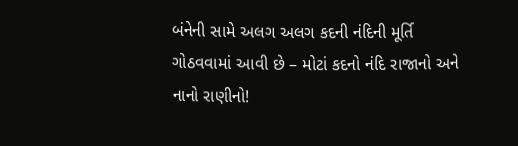બંનેની સામે અલગ અલગ કદની નંદિની મૂર્તિ ગોઠવવામાં આવી છે – મોટાં કદનો નંદિ રાજાનો અને નાનો રાણીનો!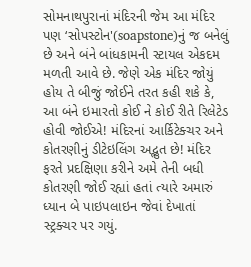સોમનાથપુરાનાં મંદિરની જેમ આ મંદિર પણ ‘સોપસ્ટોન'(soapstone)નું જ બનેલું છે અને બંને બાંધકામની સ્ટાયલ એકદમ મળતી આવે છે. જેણે એક મંદિર જોયું હોય તે બીજું જોઈને તરત કહી શકે કે, આ બંને ઇમારતો કોઈ ને કોઈ રીતે રિલેટેડ હોવી જોઈએ! મંદિરનાં આર્કિટેક્ચર અને કોતરણીનું ડીટેઇલિંગ અદ્ભુત છે! મંદિર ફરતે પ્રદક્ષિણા કરીને અમે તેની બધી કોતરણી જોઈ રહ્યાં હતાં ત્યારે અમારું ધ્યાન બે પાઇપલાઇન જેવાં દેખાતાં સ્ટ્રક્ચર પર ગયું.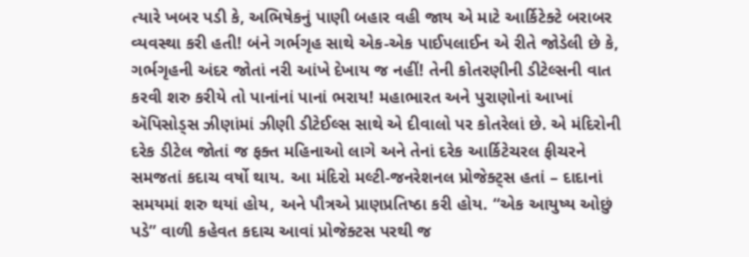ત્યારે ખબર પડી કે, અભિષેકનું પાણી બહાર વહી જાય એ માટે આર્કિટેક્ટે બરાબર વ્યવસ્થા કરી હતી! બંને ગર્ભગૃહ સાથે એક-એક પાઈપલાઈન એ રીતે જોડેલી છે કે, ગર્ભગૃહની અંદર જોતાં નરી આંખે દેખાય જ નહીં! તેની કોતરણીની ડીટેલ્સની વાત કરવી શરુ કરીયે તો પાનાંનાં પાનાં ભરાય! મહાભારત અને પુરાણોનાં આખાં ઍપિસોડ્સ ઝીણાંમાં ઝીણી ડીટેઈલ્સ સાથે એ દીવાલો પર કોતરેલાં છે. એ મંદિરોની દરેક ડીટેલ જોતાં જ ફક્ત મહિનાઓ લાગે અને તેનાં દરેક આર્કિટેચરલ ફીચરને સમજતાં કદાચ વર્ષો થાય. આ મંદિરો મલ્ટી-જનરેશનલ પ્રોજેક્ટ્સ હતાં – દાદાનાં સમયમાં શરુ થયાં હોય, અને પૌત્રએ પ્રાણપ્રતિષ્ઠા કરી હોય. “એક આયુષ્ય ઓછું પડે” વાળી કહેવત કદાચ આવાં પ્રોજેક્ટસ પરથી જ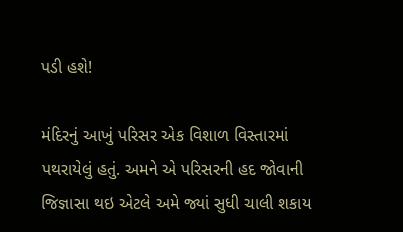પડી હશે!

મંદિરનું આખું પરિસર એક વિશાળ વિસ્તારમાં પથરાયેલું હતું. અમને એ પરિસરની હદ જોવાની જિજ્ઞાસા થઇ એટલે અમે જ્યાં સુધી ચાલી શકાય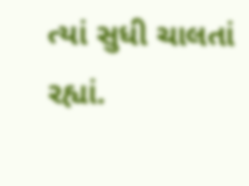ત્યાં સુધી ચાલતાં રહ્યાં.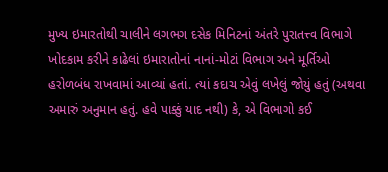મુખ્ય ઇમારતોથી ચાલીને લગભગ દસેક મિનિટનાં અંતરે પુરાતત્ત્વ વિભાગે ખોદકામ કરીને કાઢેલાં ઇમારાતોનાં નાનાં-મોટાં વિભાગ અને મૂર્તિઓ હરોળબંધ રાખવામાં આવ્યાં હતાં. ત્યાં કદાચ એવું લખેલું જોયું હતું (અથવા અમારું અનુમાન હતું. હવે પાક્કું યાદ નથી) કે, એ વિભાગો કઈ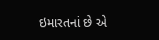ઇમારતનાં છે એ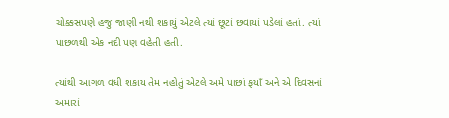ચોક્કસપણે હજુ જાણી નથી શકાયું એટલે ત્યાં છૂટાં છવાયાં પડેલાં હતાં. ત્યાં પાછળથી એક નદી પણ વહેતી હતી.

ત્યાંથી આગળ વધી શકાય તેમ નહોતું એટલે અમે પાછાં ફયાઁ અને એ દિવસનાં અમારાં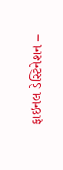ફાઇનલ ડેસ્ટિનેશન –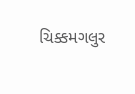ચિક્કમગલુર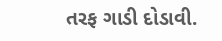તરફ ગાડી દોડાવી.